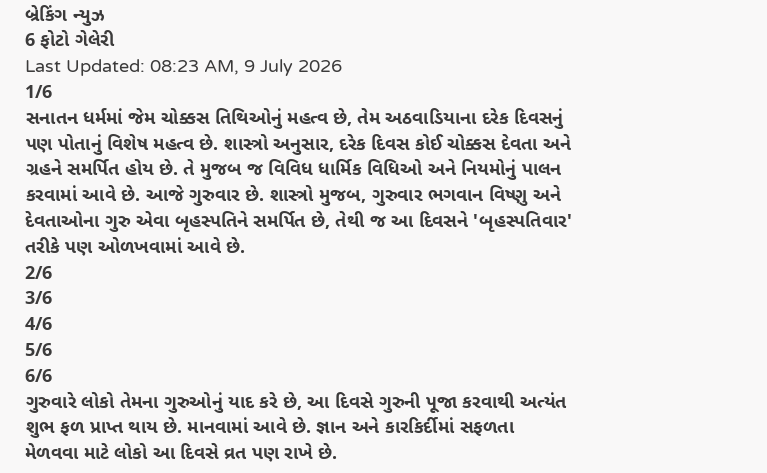બ્રેકિંગ ન્યુઝ
6 ફોટો ગેલેરી
Last Updated: 08:23 AM, 9 July 2026
1/6
સનાતન ધર્મમાં જેમ ચોક્કસ તિથિઓનું મહત્વ છે, તેમ અઠવાડિયાના દરેક દિવસનું પણ પોતાનું વિશેષ મહત્વ છે. શાસ્ત્રો અનુસાર, દરેક દિવસ કોઈ ચોક્કસ દેવતા અને ગ્રહને સમર્પિત હોય છે. તે મુજબ જ વિવિધ ધાર્મિક વિધિઓ અને નિયમોનું પાલન કરવામાં આવે છે. આજે ગુરુવાર છે. શાસ્ત્રો મુજબ, ગુરુવાર ભગવાન વિષ્ણુ અને દેવતાઓના ગુરુ એવા બૃહસ્પતિને સમર્પિત છે, તેથી જ આ દિવસને 'બૃહસ્પતિવાર' તરીકે પણ ઓળખવામાં આવે છે.
2/6
3/6
4/6
5/6
6/6
ગુરુવારે લોકો તેમના ગુરુઓનું યાદ કરે છે, આ દિવસે ગુરુની પૂજા કરવાથી અત્યંત શુભ ફળ પ્રાપ્ત થાય છે. માનવામાં આવે છે. જ્ઞાન અને કારકિર્દીમાં સફળતા મેળવવા માટે લોકો આ દિવસે વ્રત પણ રાખે છે.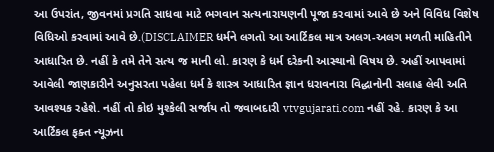આ ઉપરાંત, જીવનમાં પ્રગતિ સાધવા માટે ભગવાન સત્યનારાયણની પૂજા કરવામાં આવે છે અને વિવિધ વિશેષ વિધિઓ કરવામાં આવે છે.(DISCLAIMER ધર્મને લગતો આ આર્ટિકલ માત્ર અલગ-અલગ મળતી માહિતીને આધારિત છે. નહીં કે તમે તેને સત્ય જ માની લો. કારણ કે ધર્મ દરેકની આસ્થાનો વિષય છે. અહીં આપવામાં આવેલી જાણકારીને અનુસરતા પહેલા ધર્મ કે શાસ્ત્ર આધારિત જ્ઞાન ધરાવનારા વિદ્ધાનોની સલાહ લેવી અતિ આવશ્યક રહેશે. નહીં તો કોઇ મુશ્કેલી સર્જાય તો જવાબદારી vtvgujarati.com નહીં રહે. કારણ કે આ આર્ટિકલ ફક્ત ન્યૂઝના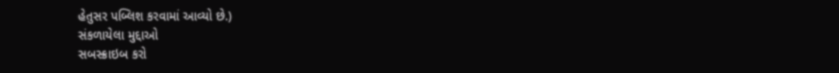હેતુસર પબ્લિશ કરવામાં આવ્યો છે.)
સંકળાયેલા મુદ્દાઓ
સબસ્ક્રાઇબ કરો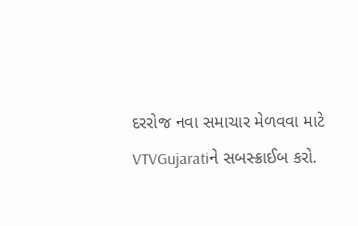દરરોજ નવા સમાચાર મેળવવા માટે VTVGujaratiને સબસ્ક્રાઈબ કરો.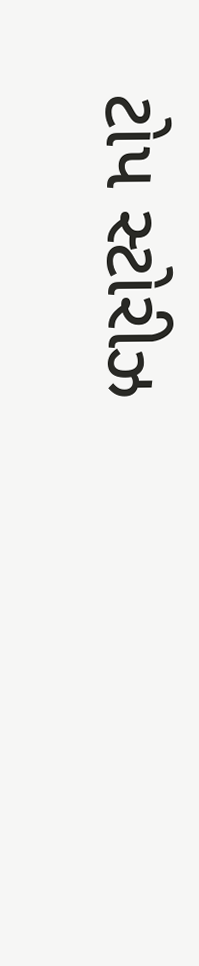ટોપ સ્ટોરીઝ